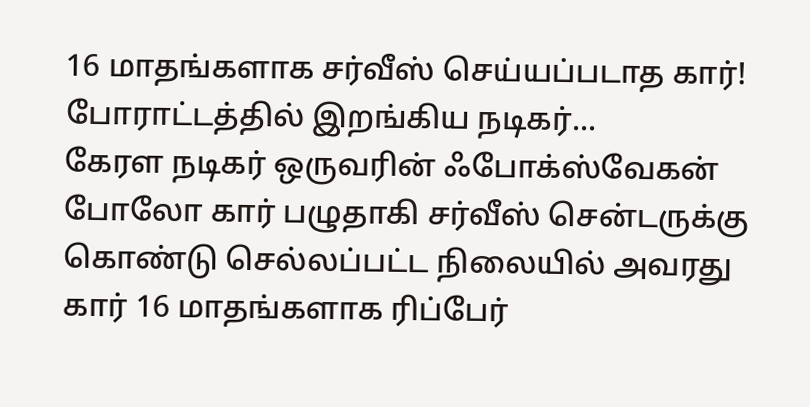16 மாதங்களாக சர்வீஸ் செய்யப்படாத கார்! போராட்டத்தில் இறங்கிய நடிகர்...
கேரள நடிகர் ஒருவரின் ஃபோக்ஸ்வேகன் போலோ கார் பழுதாகி சர்வீஸ் சென்டருக்கு கொண்டு செல்லப்பட்ட நிலையில் அவரது கார் 16 மாதங்களாக ரிப்பேர்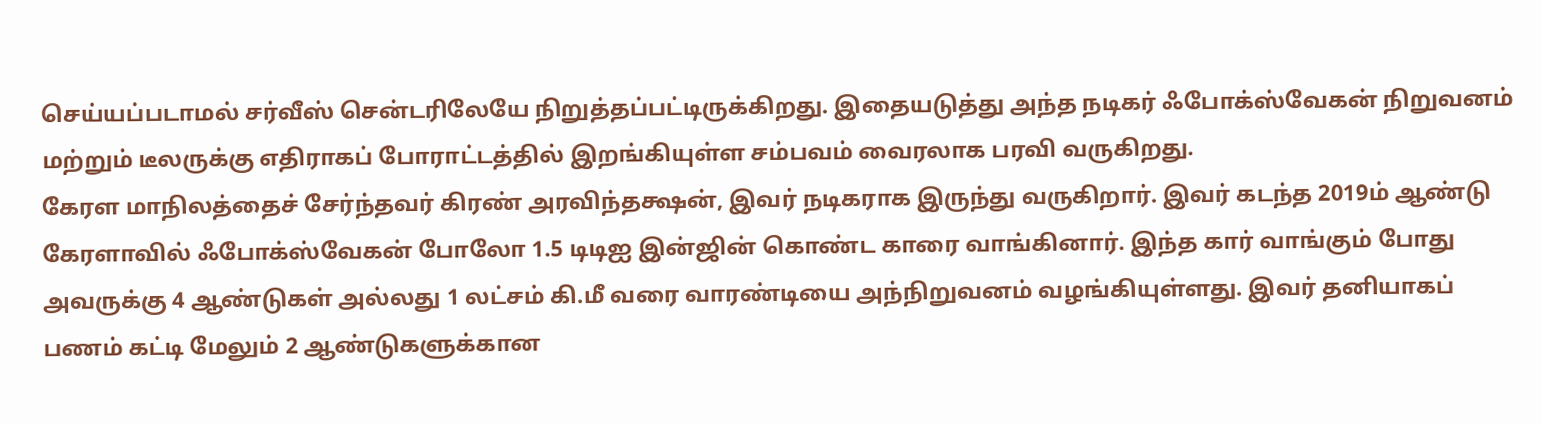செய்யப்படாமல் சர்வீஸ் சென்டரிலேயே நிறுத்தப்பட்டிருக்கிறது. இதையடுத்து அந்த நடிகர் ஃபோக்ஸ்வேகன் நிறுவனம் மற்றும் டீலருக்கு எதிராகப் போராட்டத்தில் இறங்கியுள்ள சம்பவம் வைரலாக பரவி வருகிறது.
கேரள மாநிலத்தைச் சேர்ந்தவர் கிரண் அரவிந்தக்ஷன், இவர் நடிகராக இருந்து வருகிறார். இவர் கடந்த 2019ம் ஆண்டு கேரளாவில் ஃபோக்ஸ்வேகன் போலோ 1.5 டிடிஐ இன்ஜின் கொண்ட காரை வாங்கினார். இந்த கார் வாங்கும் போது அவருக்கு 4 ஆண்டுகள் அல்லது 1 லட்சம் கி.மீ வரை வாரண்டியை அந்நிறுவனம் வழங்கியுள்ளது. இவர் தனியாகப் பணம் கட்டி மேலும் 2 ஆண்டுகளுக்கான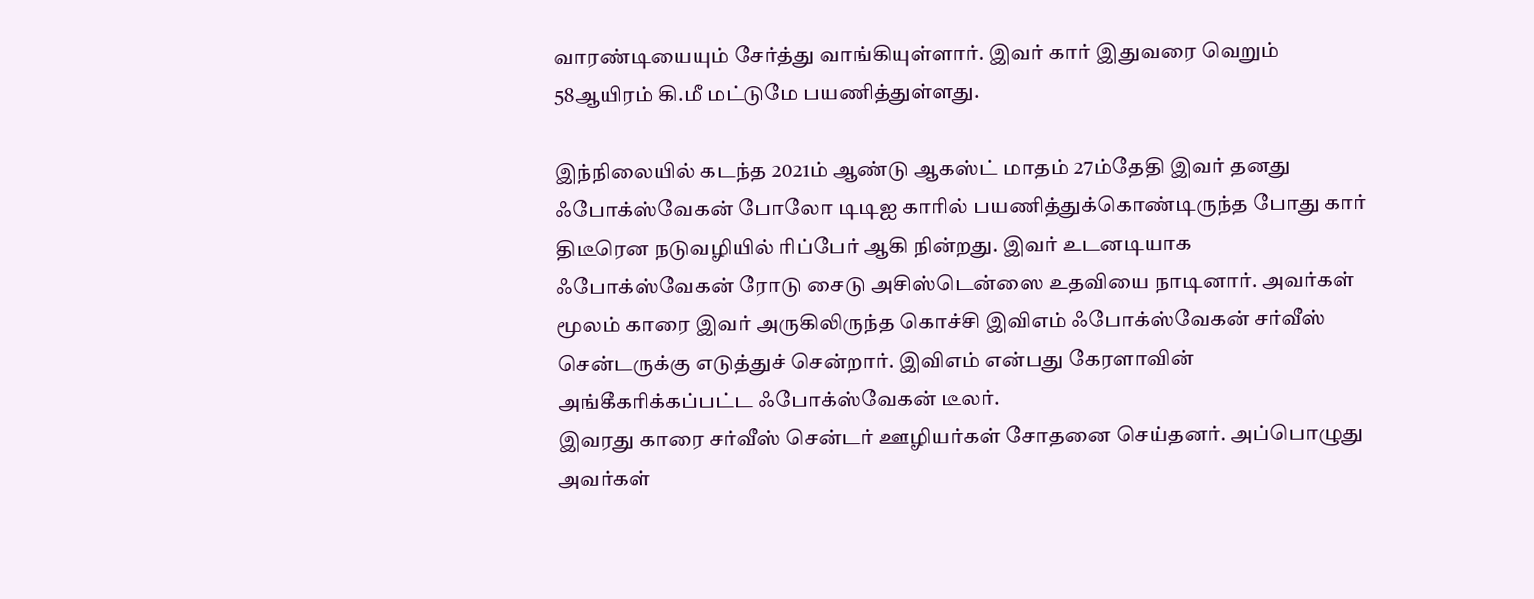வாரண்டியையும் சேர்த்து வாங்கியுள்ளார். இவர் கார் இதுவரை வெறும் 58ஆயிரம் கி.மீ மட்டுமே பயணித்துள்ளது.

இந்நிலையில் கடந்த 2021ம் ஆண்டு ஆகஸ்ட் மாதம் 27ம்தேதி இவர் தனது ஃபோக்ஸ்வேகன் போலோ டிடிஐ காரில் பயணித்துக்கொண்டிருந்த போது கார் திடீரென நடுவழியில் ரிப்பேர் ஆகி நின்றது. இவர் உடனடியாக ஃபோக்ஸ்வேகன் ரோடு சைடு அசிஸ்டென்ஸை உதவியை நாடினார். அவர்கள் மூலம் காரை இவர் அருகிலிருந்த கொச்சி இவிஎம் ஃபோக்ஸ்வேகன் சர்வீஸ் சென்டருக்கு எடுத்துச் சென்றார். இவிஎம் என்பது கேரளாவின் அங்கீகரிக்கப்பட்ட ஃபோக்ஸ்வேகன் டீலர்.
இவரது காரை சர்வீஸ் சென்டர் ஊழியர்கள் சோதனை செய்தனர். அப்பொழுது அவர்கள்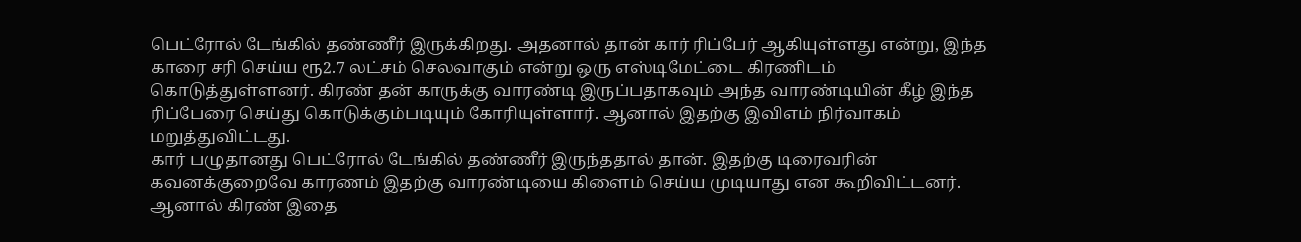பெட்ரோல் டேங்கில் தண்ணீர் இருக்கிறது. அதனால் தான் கார் ரிப்பேர் ஆகியுள்ளது என்று, இந்த காரை சரி செய்ய ரூ2.7 லட்சம் செலவாகும் என்று ஒரு எஸ்டிமேட்டை கிரணிடம் கொடுத்துள்ளனர். கிரண் தன் காருக்கு வாரண்டி இருப்பதாகவும் அந்த வாரண்டியின் கீழ் இந்த ரிப்பேரை செய்து கொடுக்கும்படியும் கோரியுள்ளார். ஆனால் இதற்கு இவிஎம் நிர்வாகம் மறுத்துவிட்டது.
கார் பழுதானது பெட்ரோல் டேங்கில் தண்ணீர் இருந்ததால் தான். இதற்கு டிரைவரின் கவனக்குறைவே காரணம் இதற்கு வாரண்டியை கிளைம் செய்ய முடியாது என கூறிவிட்டனர். ஆனால் கிரண் இதை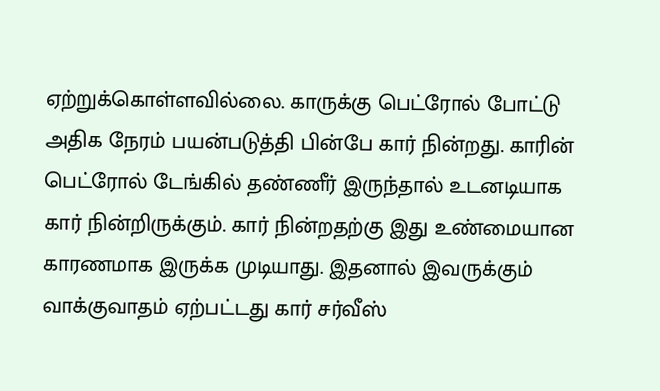ஏற்றுக்கொள்ளவில்லை. காருக்கு பெட்ரோல் போட்டு அதிக நேரம் பயன்படுத்தி பின்பே கார் நின்றது. காரின் பெட்ரோல் டேங்கில் தண்ணீர் இருந்தால் உடனடியாக கார் நின்றிருக்கும். கார் நின்றதற்கு இது உண்மையான காரணமாக இருக்க முடியாது. இதனால் இவருக்கும் வாக்குவாதம் ஏற்பட்டது கார் சர்வீஸ்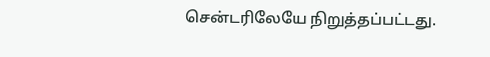சென்டரிலேயே நிறுத்தப்பட்டது.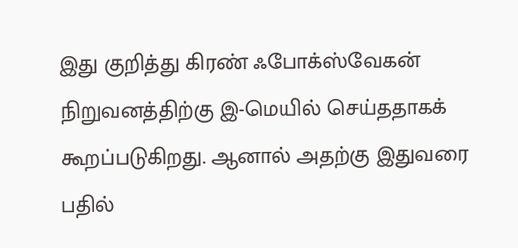இது குறித்து கிரண் ஃபோக்ஸ்வேகன் நிறுவனத்திற்கு இ-மெயில் செய்ததாகக் கூறப்படுகிறது. ஆனால் அதற்கு இதுவரை பதில்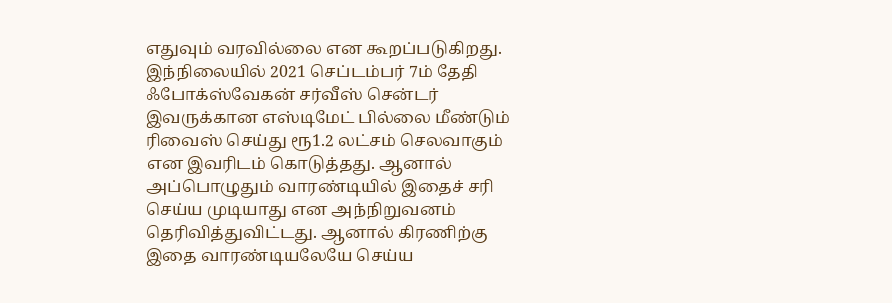எதுவும் வரவில்லை என கூறப்படுகிறது. இந்நிலையில் 2021 செப்டம்பர் 7ம் தேதி ஃபோக்ஸ்வேகன் சர்வீஸ் சென்டர் இவருக்கான எஸ்டிமேட் பில்லை மீண்டும் ரிவைஸ் செய்து ரூ1.2 லட்சம் செலவாகும் என இவரிடம் கொடுத்தது. ஆனால் அப்பொழுதும் வாரண்டியில் இதைச் சரி செய்ய முடியாது என அந்நிறுவனம் தெரிவித்துவிட்டது. ஆனால் கிரணிற்கு இதை வாரண்டியலேயே செய்ய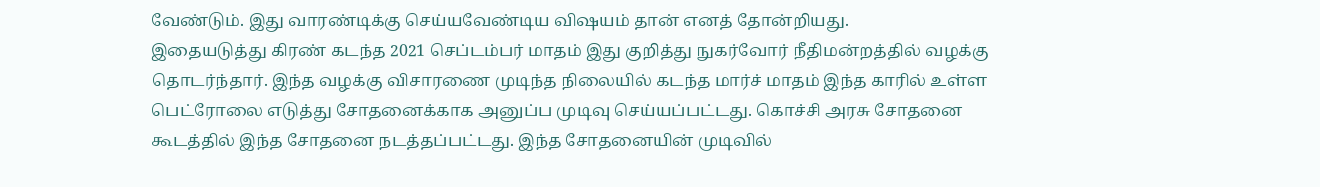வேண்டும். இது வாரண்டிக்கு செய்யவேண்டிய விஷயம் தான் எனத் தோன்றியது.
இதையடுத்து கிரண் கடந்த 2021 செப்டம்பர் மாதம் இது குறித்து நுகர்வோர் நீதிமன்றத்தில் வழக்கு தொடர்ந்தார். இந்த வழக்கு விசாரணை முடிந்த நிலையில் கடந்த மார்ச் மாதம் இந்த காரில் உள்ள பெட்ரோலை எடுத்து சோதனைக்காக அனுப்ப முடிவு செய்யப்பட்டது. கொச்சி அரசு சோதனை கூடத்தில் இந்த சோதனை நடத்தப்பட்டது. இந்த சோதனையின் முடிவில்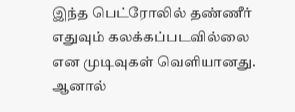இந்த பெட்ரோலில் தண்ணீர் எதுவும் கலக்கப்படவில்லை என முடிவுகள் வெளியானது. ஆனால்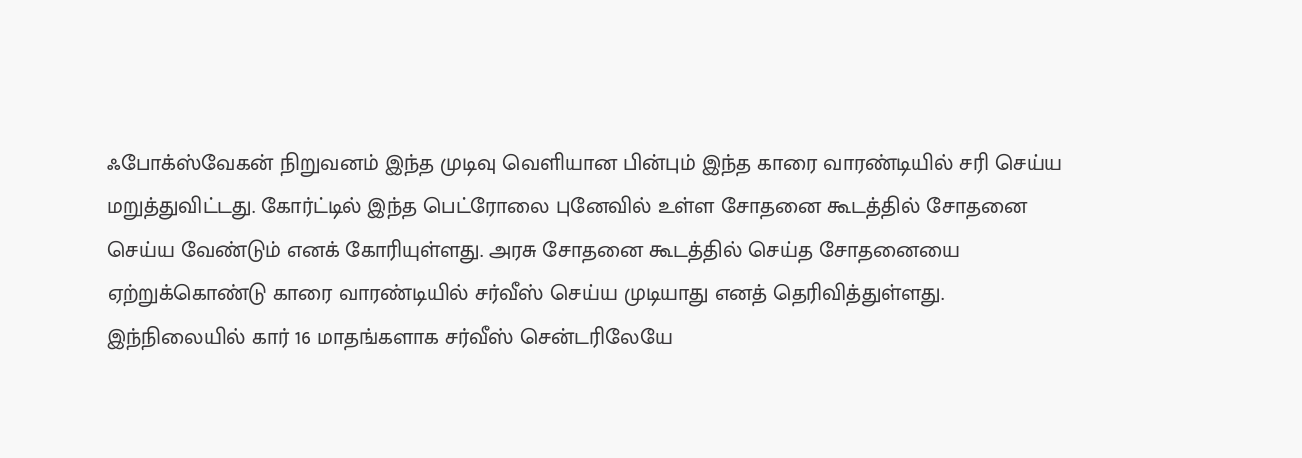ஃபோக்ஸ்வேகன் நிறுவனம் இந்த முடிவு வெளியான பின்பும் இந்த காரை வாரண்டியில் சரி செய்ய மறுத்துவிட்டது. கோர்ட்டில் இந்த பெட்ரோலை புனேவில் உள்ள சோதனை கூடத்தில் சோதனை செய்ய வேண்டும் எனக் கோரியுள்ளது. அரசு சோதனை கூடத்தில் செய்த சோதனையை ஏற்றுக்கொண்டு காரை வாரண்டியில் சர்வீஸ் செய்ய முடியாது எனத் தெரிவித்துள்ளது.
இந்நிலையில் கார் 16 மாதங்களாக சர்வீஸ் சென்டரிலேயே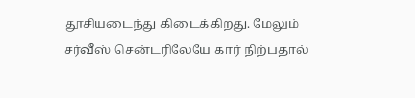தூசியடைந்து கிடைக்கிறது. மேலும் சர்வீஸ் சென்டரிலேயே கார் நிற்பதால்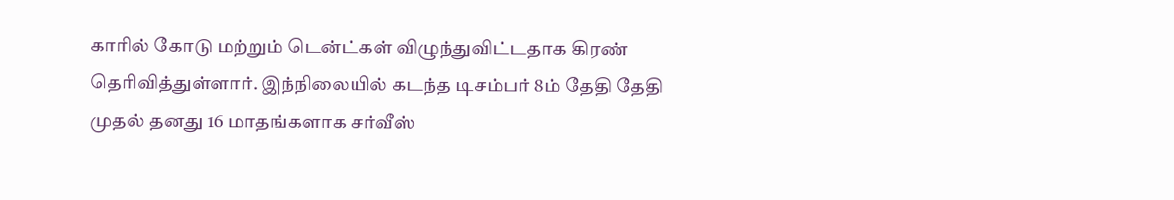காரில் கோடு மற்றும் டென்ட்கள் விழுந்துவிட்டதாக கிரண் தெரிவித்துள்ளார். இந்நிலையில் கடந்த டிசம்பர் 8ம் தேதி தேதி முதல் தனது 16 மாதங்களாக சர்வீஸ்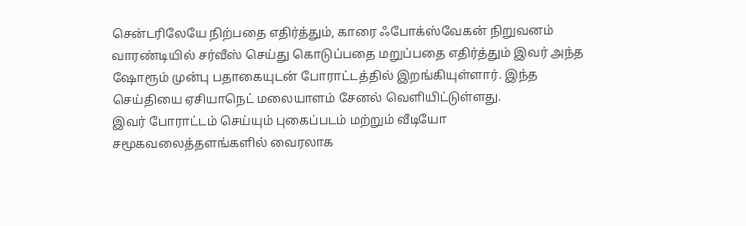சென்டரிலேயே நிற்பதை எதிர்த்தும், காரை ஃபோக்ஸ்வேகன் நிறுவனம் வாரண்டியில் சர்வீஸ் செய்து கொடுப்பதை மறுப்பதை எதிர்த்தும் இவர் அந்த ஷோரூம் முன்பு பதாகையுடன் போராட்டத்தில் இறங்கியுள்ளார். இந்த செய்தியை ஏசியாநெட் மலையாளம் சேனல் வெளியிட்டுள்ளது.
இவர் போராட்டம் செய்யும் புகைப்படம் மற்றும் வீடியோ சமூகவலைத்தளங்களில் வைரலாக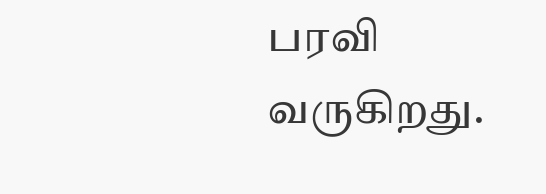பரவி வருகிறது.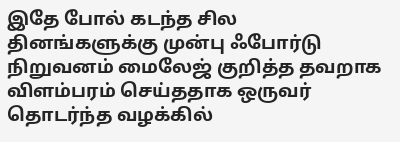இதே போல் கடந்த சில தினங்களுக்கு முன்பு ஃபோர்டு நிறுவனம் மைலேஜ் குறித்த தவறாக விளம்பரம் செய்ததாக ஒருவர் தொடர்ந்த வழக்கில்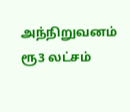அந்நிறுவனம் ரூ3 லட்சம்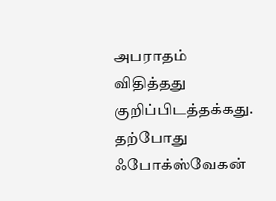அபராதம் விதித்தது குறிப்பிடத்தக்கது. தற்போது ஃபோக்ஸ்வேகன்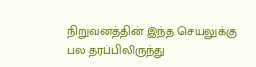நிறுவனத்தின் இந்த செயலுக்கு பல தரப்பிலிருந்து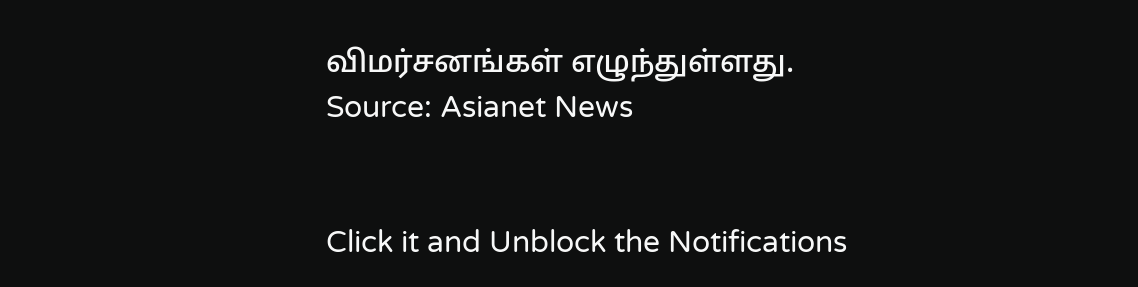விமர்சனங்கள் எழுந்துள்ளது.
Source: Asianet News


Click it and Unblock the Notifications